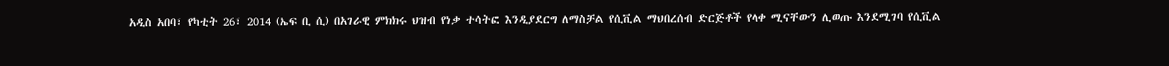አዲስ አበባ፣ የካቲት 26፣ 2014 (ኤፍ ቢ ሲ) በአገራዊ ምክክሩ ህዝብ የነቃ ተሳትፎ እንዲያደርግ ለማስቻል የሲቪል ማህበረሰብ ድርጅቶች የላቀ ሚናቸውን ሊወጡ እንደሚገባ የሲቪል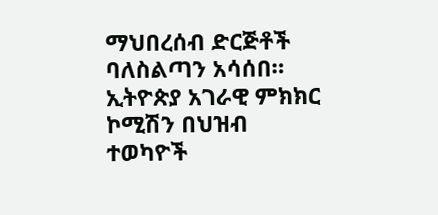ማህበረሰብ ድርጅቶች ባለስልጣን አሳሰበ።
ኢትዮጵያ አገራዊ ምክክር ኮሚሽን በህዝብ ተወካዮች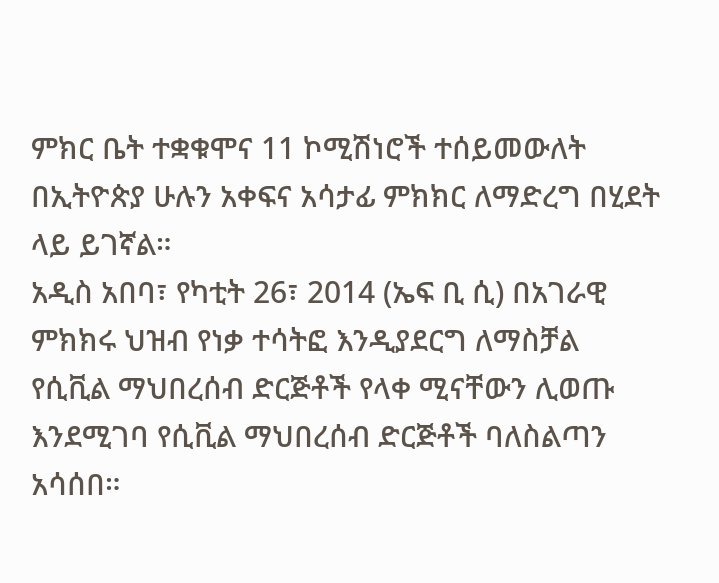ምክር ቤት ተቋቁሞና 11 ኮሚሽነሮች ተሰይመውለት በኢትዮጵያ ሁሉን አቀፍና አሳታፊ ምክክር ለማድረግ በሂደት ላይ ይገኛል።
አዲስ አበባ፣ የካቲት 26፣ 2014 (ኤፍ ቢ ሲ) በአገራዊ ምክክሩ ህዝብ የነቃ ተሳትፎ እንዲያደርግ ለማስቻል የሲቪል ማህበረሰብ ድርጅቶች የላቀ ሚናቸውን ሊወጡ እንደሚገባ የሲቪል ማህበረሰብ ድርጅቶች ባለስልጣን አሳሰበ።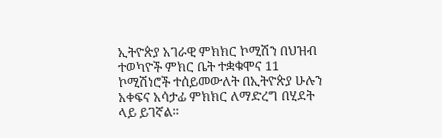ኢትዮጵያ አገራዊ ምክክር ኮሚሽን በህዝብ ተወካዮች ምክር ቤት ተቋቁሞና 11 ኮሚሽነሮች ተሰይመውለት በኢትዮጵያ ሁሉን አቀፍና አሳታፊ ምክክር ለማድረግ በሂደት ላይ ይገኛል።